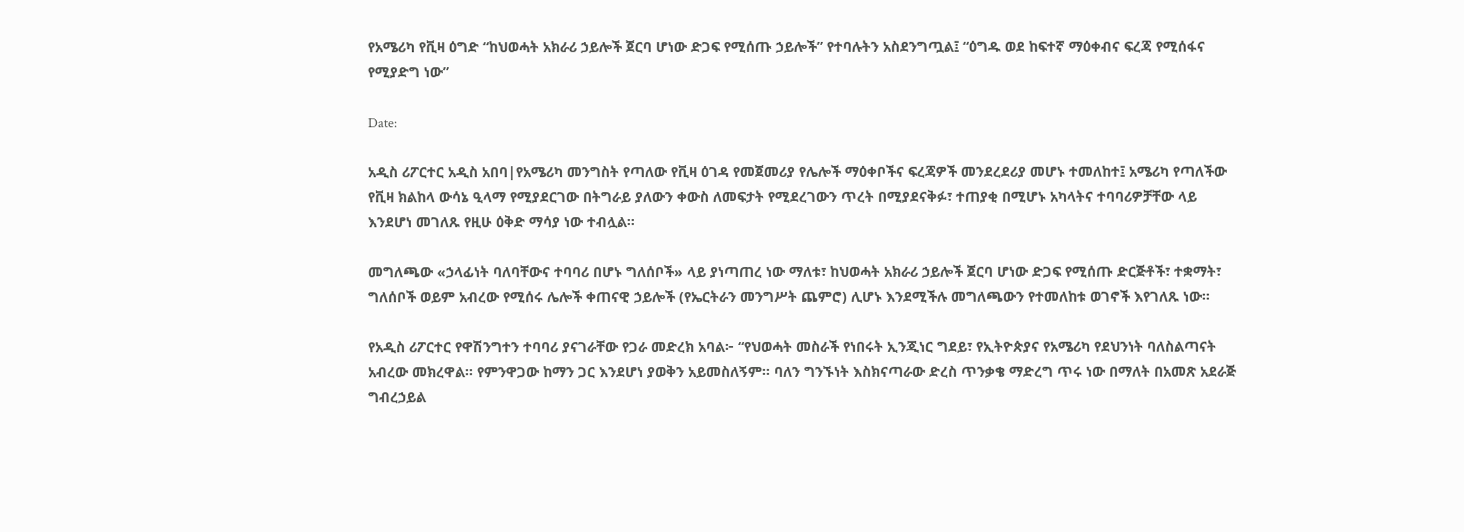የአሜሪካ የቪዛ ዕግድ “ከህወሓት አክራሪ ኃይሎች ጀርባ ሆነው ድጋፍ የሚሰጡ ኃይሎች” የተባሉትን አስደንግጧል፤ “ዕግዱ ወደ ከፍተኛ ማዕቀብና ፍረጃ የሚሰፋና የሚያድግ ነው”

Date:

አዲስ ሪፖርተር አዲስ አበባ|የአሜሪካ መንግስት የጣለው የቪዛ ዕገዳ የመጀመሪያ የሌሎች ማዕቀቦችና ፍረጃዎች መንደረደሪያ መሆኑ ተመለከተ፤ አሜሪካ የጣለችው የቪዛ ክልከላ ውሳኔ ዒላማ የሚያደርገው በትግራይ ያለውን ቀውስ ለመፍታት የሚደረገውን ጥረት በሚያደናቅፉ፣ ተጠያቂ በሚሆኑ አካላትና ተባባሪዎቻቸው ላይ እንደሆነ መገለጹ የዚሁ ዕቅድ ማሳያ ነው ተብሏል።

መግለጫው «ኃላፊነት ባለባቸውና ተባባሪ በሆኑ ግለሰቦች» ላይ ያነጣጠረ ነው ማለቱ፣ ከህወሓት አክራሪ ኃይሎች ጀርባ ሆነው ድጋፍ የሚሰጡ ድርጅቶች፣ ተቋማት፣ ግለሰቦች ወይም አብረው የሚሰሩ ሌሎች ቀጠናዊ ኃይሎች (የኤርትራን መንግሥት ጨምሮ) ሊሆኑ እንደሚችሉ መግለጫውን የተመለከቱ ወገኖች እየገለጹ ነው።

የአዲስ ሪፖርተር የዋሽንግተን ተባባሪ ያናገራቸው የጋራ መድረክ አባል፦ “የህወሓት መስራች የነበሩት ኢንጂነር ግደይ፣ የኢትዮጵያና የአሜሪካ የደህንነት ባለስልጣናት አብረው መክረዋል። የምንዋጋው ከማን ጋር እንደሆነ ያወቅን አይመስለኝም። ባለን ግንኙነት እስክናጣራው ድረስ ጥንቃቄ ማድረግ ጥሩ ነው በማለት በአመጽ አደራጅ ግብረኃይል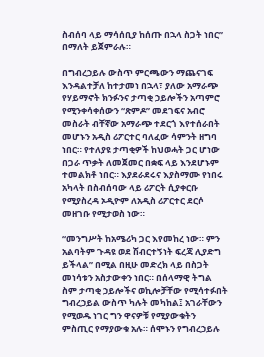ስብሰባ ላይ ማሳሰቢያ ከሰጡ በኋላ ስጋት ነበር” በማለት ይጀምራሉ።

በግብረኃይሉ ውስጥ ምርጫውን ማጨናገፍ እንዳልተቻለ ከተታመነ በኋላ፣ ያለው አማራጭ የሃይማኖት ክንፉንና ታጣቂ ኃይሎችን አጣምሮ የሚንቀሳቀሰውን “ጽምዶ” መደገፍና አብሮ መስራት ብቸኛው አማራጭ ተደርጎ እየተሰራበት መሆኑን አዲስ ሪፖርተር ባለፈው ሳምንት ዘግባ ነበር። የተለያዩ ታጣቂዎች ከህወሓት ጋር ሆነው በጋራ ጥቃት ለመጀመር በቋፍ ላይ እንደሆኑም ተመልክቶ ነበር። እያደራደሩና እያስማሙ የነበሩ አካላት በስብሰባው ላይ ሪፖርት ሲያቀርቡ የሚያስረዳ ኦዲዮም ለአዲስ ሪፖርተር ደርሶ መዘገቡ የሚታወስ ነው።

“መንግሥት ከአሜሪካ ጋር እየመከረ ነው። ምን አልባትም ጉዳዩ ወደ ሽብርተኝነት ፍረጃ ሊያድግ ይችላል” በሚል በዚሁ መድረክ ላይ በስጋት መነሳቱን አስታውቀን ነበር። በሰላማዊ ትግል ስም ታጣቂ ኃይሎችና ወኪሎቻቸው የሚሳተፉበት ግብረኃይል ውስጥ ካሉት መካከል፤ አገራቸውን የሚወዱ ነገር ግን ዋናዎቹ የሚያውቁትን ምስጢር የማያውቁ አሉ። ሰሞኑን የግብረኃይሉ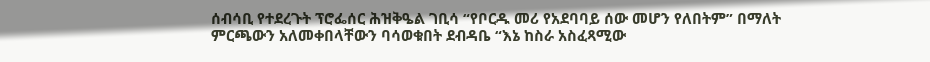ሰብሳቢ የተደረጉት ፕሮፌሰር ሕዝቅዔል ገቢሳ “የቦርዱ መሪ የአደባባይ ሰው መሆን የለበትም” በማለት ምርጫውን አለመቀበላቸውን ባሳወቁበት ደብዳቤ “እኔ ከስራ አስፈጻሚው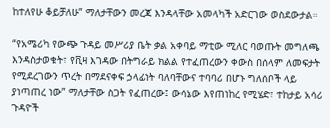ከተለየሁ ቆይቻለሁ” ማለታቸውን መረጃ እንዳላቸው አመላካች አድርገው ወስደውታል።

“የአሜሪካ የውጭ ጉዳይ መሥሪያ ቤት ቃል አቀባይ ማቲው ሚለር ባወጡት መግለጫ እንዳስታወቁት፣ የቪዛ እገዳው በትግራይ ክልል የተፈጠረውን ቀውስ በሰላም ለመፍታት የሚደረገውን ጥረት በማደናቀፍ ኃላፊነት ባለባቸውና ተባባሪ በሆኑ ግለሰቦች ላይ ያነጣጠረ ነው” ማለታቸው ስጋት የፈጠረው፤ ውሳኔው እየጠነከረ የሚሄድ፣ ተከታይ አሳሪ ጉዳዮች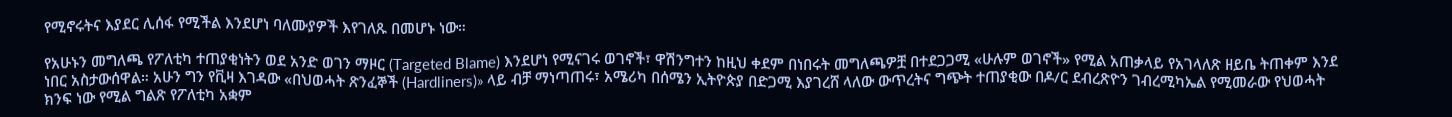የሚኖሩትና እያደር ሊሰፋ የሚችል እንደሆነ ባለሙያዎች እየገለጹ በመሆኑ ነው።

የአሁኑን መግለጫ የፖለቲካ ተጠያቂነትን ወደ አንድ ወገን ማዞር (Targeted Blame) እንደሆነ የሚናገሩ ወገኖች፣ ዋሽንግተን ከዚህ ቀደም በነበሩት መግለጫዎቿ በተደጋጋሚ «ሁሉም ወገኖች» የሚል አጠቃላይ የአገላለጽ ዘይቤ ትጠቀም እንደ ነበር አስታውሰዋል። አሁን ግን የቪዛ እገዳው «በህወሓት ጽንፈኞች (Hardliners)» ላይ ብቻ ማነጣጠሩ፣ አሜሪካ በሰሜን ኢትዮጵያ በድጋሚ እያገረሸ ላለው ውጥረትና ግጭት ተጠያቂው በዶ/ር ደብረጽዮን ገብረሚካኤል የሚመራው የህወሓት ክንፍ ነው የሚል ግልጽ የፖለቲካ አቋም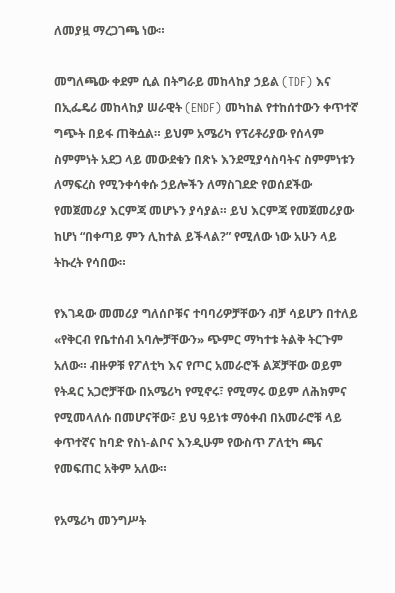ለመያዟ ማረጋገጫ ነው።

መግለጫው ቀደም ሲል በትግራይ መከላከያ ኃይል (TDF) እና በኢፌዴሪ መከላከያ ሠራዊት (ENDF) መካከል የተከሰተውን ቀጥተኛ ግጭት በይፋ ጠቅሷል። ይህም አሜሪካ የፕሪቶሪያው የሰላም ስምምነት አደጋ ላይ መውደቁን በጽኑ እንደሚያሳስባትና ስምምነቱን ለማፍረስ የሚንቀሳቀሱ ኃይሎችን ለማስገደድ የወሰደችው የመጀመሪያ እርምጃ መሆኑን ያሳያል። ይህ እርምጃ የመጀመሪያው ከሆነ “በቀጣይ ምን ሊከተል ይችላል?” የሚለው ነው አሁን ላይ ትኩረት የሳበው።

የእገዳው መመሪያ ግለሰቦቹና ተባባሪዎቻቸውን ብቻ ሳይሆን በተለይ «የቅርብ የቤተሰብ አባሎቻቸውን» ጭምር ማካተቱ ትልቅ ትርጉም አለው። ብዙዎቹ የፖለቲካ እና የጦር አመራሮች ልጆቻቸው ወይም የትዳር አጋሮቻቸው በአሜሪካ የሚኖሩ፣ የሚማሩ ወይም ለሕክምና የሚመላለሱ በመሆናቸው፣ ይህ ዓይነቱ ማዕቀብ በአመራሮቹ ላይ ቀጥተኛና ከባድ የስነ-ልቦና እንዲሁም የውስጥ ፖለቲካ ጫና የመፍጠር አቅም አለው።

የአሜሪካ መንግሥት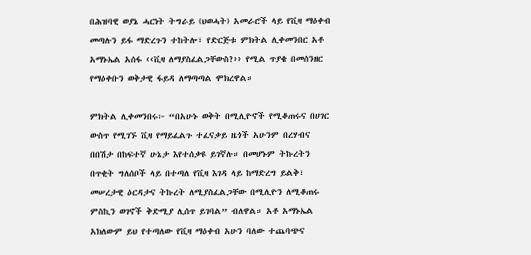በሕዝባዊ ወያኔ ሓርነት ትግራይ (ህወሓት) አመራሮች ላይ የቪዛ ማዕቀብ መጣሉን ይፋ ማድረጉን ተከትሎ፣ የድርጅቱ ምክትል ሊቀመንበር አቶ አማኑኤል አሰፋ ‹‹ቪዛ ለማያስፈልጋቸውስ?›› የሚል ጥያቄ በመሰንዘር የማዕቀቡን ወቅታዊ ፋይዳ ለማጣጣል ሞክረዋል።

ምክትል ሊቀመንበሩ፦ “በአሁኑ ወቅት በሚሊዮኖች የሚቆጠሩና በሀገር ውስጥ የሚገኙ ቪዛ የማይፈልጉ ተፈናቃይ ዜጎች አሁንም በረሃብና በበሽታ በከፍተኛ ሁኔታ እየተሰቃዩ ይገኛሉ። በመሆኑም ትኩረትን በጥቂት ግለሰቦች ላይ በተጣለ የቪዛ እገዳ ላይ ከማድረግ ይልቅ፣ መሠረታዊ ዕርዳታና ትኩረት ለሚያስፈልጋቸው በሚሊዮን ለሚቆጠሩ ምስኪን ወገኖች ቅድሚያ ሊሰጥ ይገባል” ብለዋል። አቶ አማኑኤል አክለውም ይህ የተጣለው የቪዛ ማዕቀብ አሁን ባለው ተጨባጭና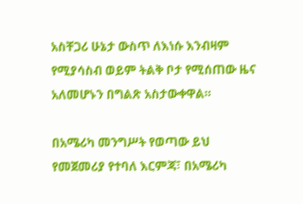አስቸጋሪ ሁኔታ ውስጥ ለእነሱ እንብዛም የሚያሳስብ ወይም ትልቅ ቦታ የሚሰጠው ዜና አለመሆኑን በግልጽ አስታውቀዋል።

በአሜሪካ መንግሥት የወጣው ይህ የመጀመሪያ የተባለ እርምጃ፣ በአሜሪካ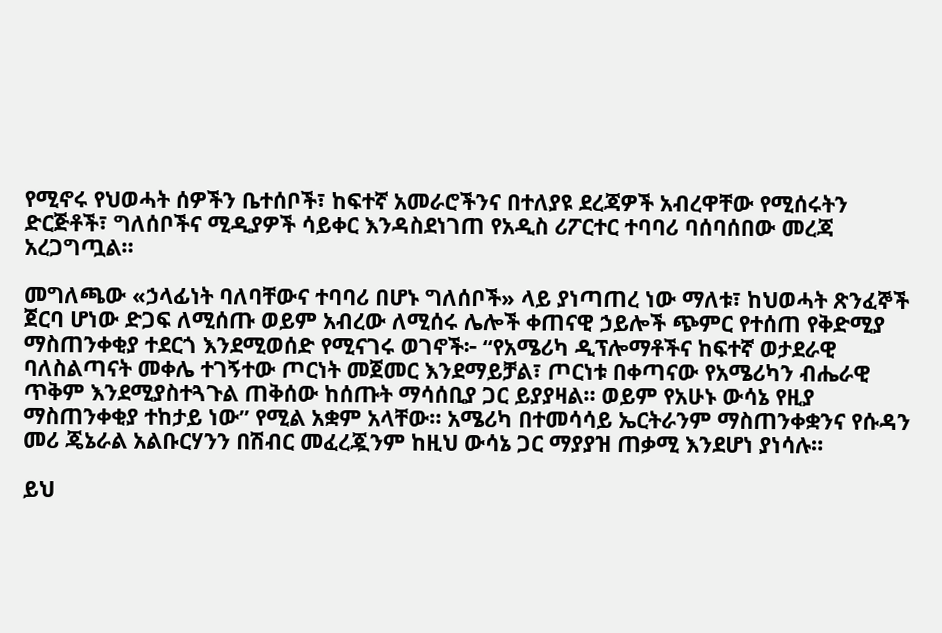የሚኖሩ የህወሓት ሰዎችን ቤተሰቦች፣ ከፍተኛ አመራሮችንና በተለያዩ ደረጃዎች አብረዋቸው የሚሰሩትን ድርጅቶች፣ ግለሰቦችና ሚዲያዎች ሳይቀር እንዳስደነገጠ የአዲስ ሪፖርተር ተባባሪ ባሰባሰበው መረጃ አረጋግጧል።

መግለጫው «ኃላፊነት ባለባቸውና ተባባሪ በሆኑ ግለሰቦች» ላይ ያነጣጠረ ነው ማለቱ፣ ከህወሓት ጽንፈኞች ጀርባ ሆነው ድጋፍ ለሚሰጡ ወይም አብረው ለሚሰሩ ሌሎች ቀጠናዊ ኃይሎች ጭምር የተሰጠ የቅድሚያ ማስጠንቀቂያ ተደርጎ እንደሚወሰድ የሚናገሩ ወገኖች፦ “የአሜሪካ ዲፕሎማቶችና ከፍተኛ ወታደራዊ ባለስልጣናት መቀሌ ተገኝተው ጦርነት መጀመር እንደማይቻል፣ ጦርነቱ በቀጣናው የአሜሪካን ብሔራዊ ጥቅም እንደሚያስተጓጉል ጠቅሰው ከሰጡት ማሳሰቢያ ጋር ይያያዛል። ወይም የአሁኑ ውሳኔ የዚያ ማስጠንቀቂያ ተከታይ ነው” የሚል አቋም አላቸው። አሜሪካ በተመሳሳይ ኤርትራንም ማስጠንቀቋንና የሱዳን መሪ ጄኔራል አልቡርሃንን በሽብር መፈረጇንም ከዚህ ውሳኔ ጋር ማያያዝ ጠቃሚ እንደሆነ ያነሳሉ።

ይህ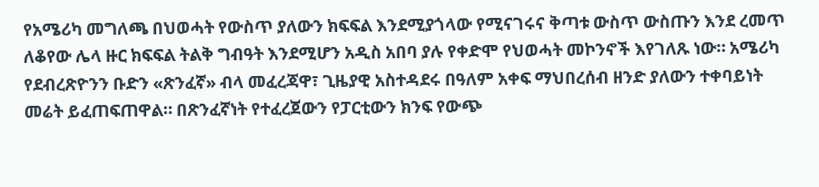የአሜሪካ መግለጫ በህወሓት የውስጥ ያለውን ክፍፍል እንደሚያጎላው የሚናገሩና ቅጣቱ ውስጥ ውስጡን እንደ ረመጥ ለቆየው ሌላ ዙር ክፍፍል ትልቅ ግብዓት እንደሚሆን አዲስ አበባ ያሉ የቀድሞ የህወሓት መኮንኖች እየገለጹ ነው። አሜሪካ የደብረጽዮንን ቡድን «ጽንፈኛ» ብላ መፈረጃዋ፣ ጊዜያዊ አስተዳደሩ በዓለም አቀፍ ማህበረሰብ ዘንድ ያለውን ተቀባይነት መሬት ይፈጠፍጠዋል። በጽንፈኛነት የተፈረጀውን የፓርቲውን ክንፍ የውጭ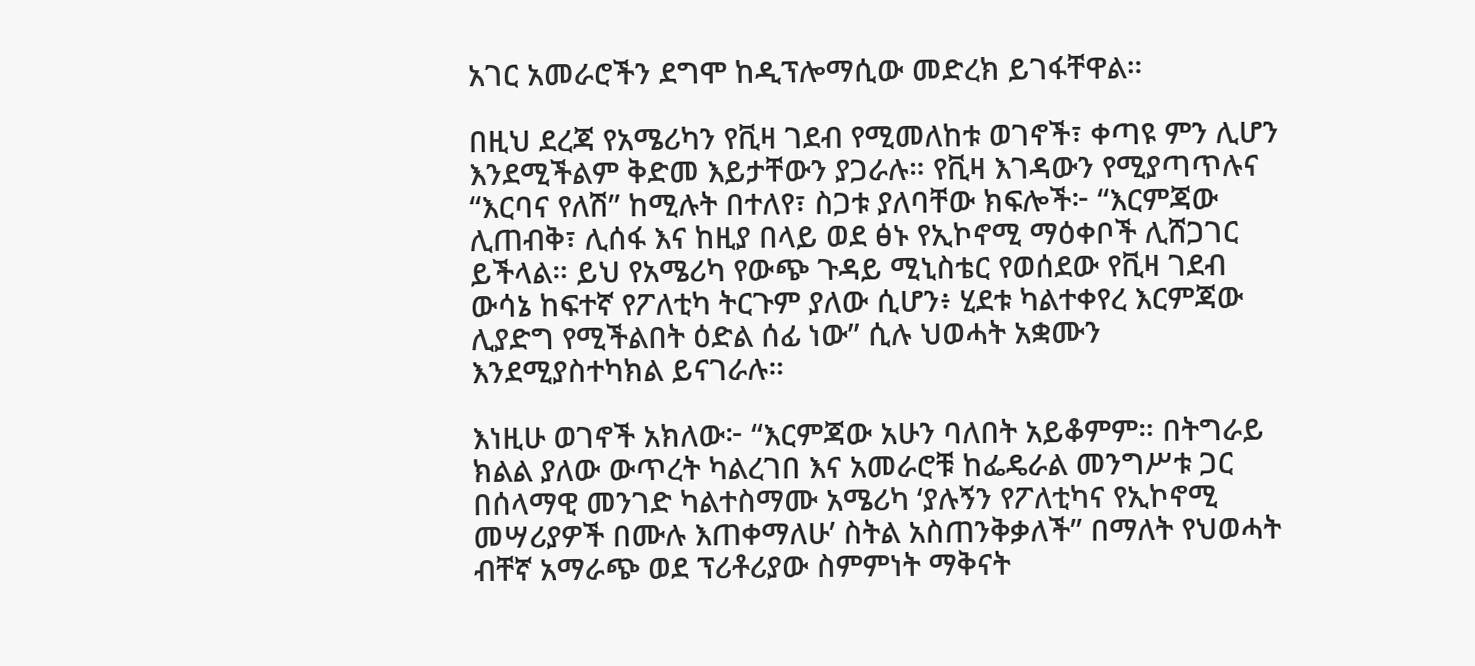አገር አመራሮችን ደግሞ ከዲፕሎማሲው መድረክ ይገፋቸዋል።

በዚህ ደረጃ የአሜሪካን የቪዛ ገደብ የሚመለከቱ ወገኖች፣ ቀጣዩ ምን ሊሆን እንደሚችልም ቅድመ እይታቸውን ያጋራሉ። የቪዛ እገዳውን የሚያጣጥሉና “እርባና የለሽ” ከሚሉት በተለየ፣ ስጋቱ ያለባቸው ክፍሎች፦ “እርምጃው ሊጠብቅ፣ ሊሰፋ እና ከዚያ በላይ ወደ ፅኑ የኢኮኖሚ ማዕቀቦች ሊሸጋገር ይችላል። ይህ የአሜሪካ የውጭ ጉዳይ ሚኒስቴር የወሰደው የቪዛ ገደብ ውሳኔ ከፍተኛ የፖለቲካ ትርጉም ያለው ሲሆን፥ ሂደቱ ካልተቀየረ እርምጃው ሊያድግ የሚችልበት ዕድል ሰፊ ነው” ሲሉ ህወሓት አቋሙን እንደሚያስተካክል ይናገራሉ።

እነዚሁ ወገኖች አክለው፦ “እርምጃው አሁን ባለበት አይቆምም። በትግራይ ክልል ያለው ውጥረት ካልረገበ እና አመራሮቹ ከፌዴራል መንግሥቱ ጋር በሰላማዊ መንገድ ካልተስማሙ አሜሪካ ‘ያሉኝን የፖለቲካና የኢኮኖሚ መሣሪያዎች በሙሉ እጠቀማለሁ’ ስትል አስጠንቅቃለች” በማለት የህወሓት ብቸኛ አማራጭ ወደ ፕሪቶሪያው ስምምነት ማቅናት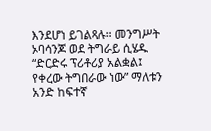እንደሆነ ይገልጻሉ። መንግሥት ኦባሳንጆ ወደ ትግራይ ሲሄዱ “ድርድሩ ፕሪቶሪያ አልቋል፤ የቀረው ትግበራው ነው” ማለቱን አንድ ከፍተኛ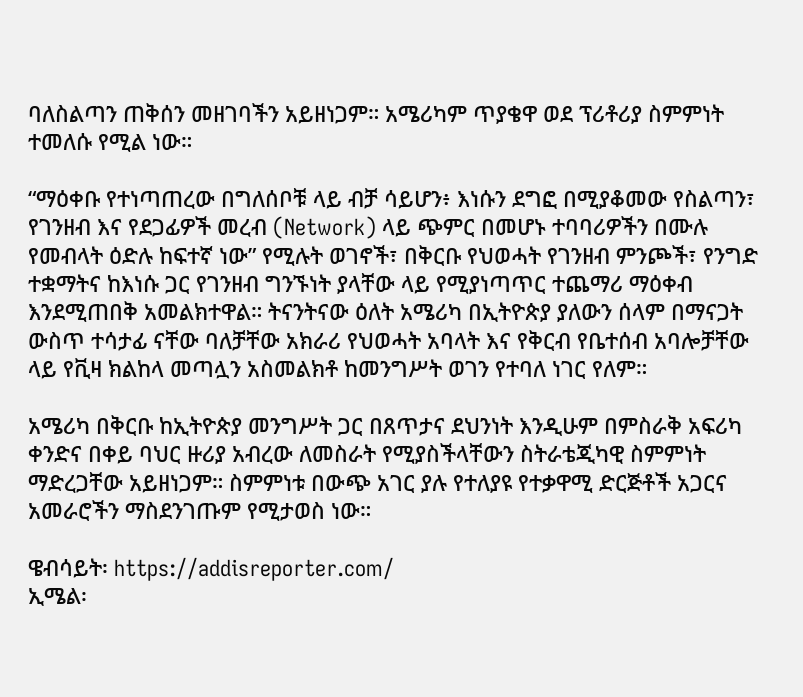ባለስልጣን ጠቅሰን መዘገባችን አይዘነጋም። አሜሪካም ጥያቄዋ ወደ ፕሪቶሪያ ስምምነት ተመለሱ የሚል ነው።

“ማዕቀቡ የተነጣጠረው በግለሰቦቹ ላይ ብቻ ሳይሆን፥ እነሱን ደግፎ በሚያቆመው የስልጣን፣ የገንዘብ እና የደጋፊዎች መረብ (Network) ላይ ጭምር በመሆኑ ተባባሪዎችን በሙሉ የመብላት ዕድሉ ከፍተኛ ነው” የሚሉት ወገኖች፣ በቅርቡ የህወሓት የገንዘብ ምንጮች፣ የንግድ ተቋማትና ከእነሱ ጋር የገንዘብ ግንኙነት ያላቸው ላይ የሚያነጣጥር ተጨማሪ ማዕቀብ እንደሚጠበቅ አመልክተዋል። ትናንትናው ዕለት አሜሪካ በኢትዮጵያ ያለውን ሰላም በማናጋት ውስጥ ተሳታፊ ናቸው ባለቻቸው አክራሪ የህወሓት አባላት እና የቅርብ የቤተሰብ አባሎቻቸው ላይ የቪዛ ክልከላ መጣሏን አስመልክቶ ከመንግሥት ወገን የተባለ ነገር የለም።

አሜሪካ በቅርቡ ከኢትዮጵያ መንግሥት ጋር በጸጥታና ደህንነት እንዲሁም በምስራቅ አፍሪካ ቀንድና በቀይ ባህር ዙሪያ አብረው ለመስራት የሚያስችላቸውን ስትራቴጂካዊ ስምምነት ማድረጋቸው አይዘነጋም። ስምምነቱ በውጭ አገር ያሉ የተለያዩ የተቃዋሚ ድርጅቶች አጋርና አመራሮችን ማስደንገጡም የሚታወስ ነው።

ዌብሳይት፡ https://addisreporter.com/
ኢሜል፡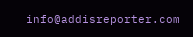info@addisreporter.com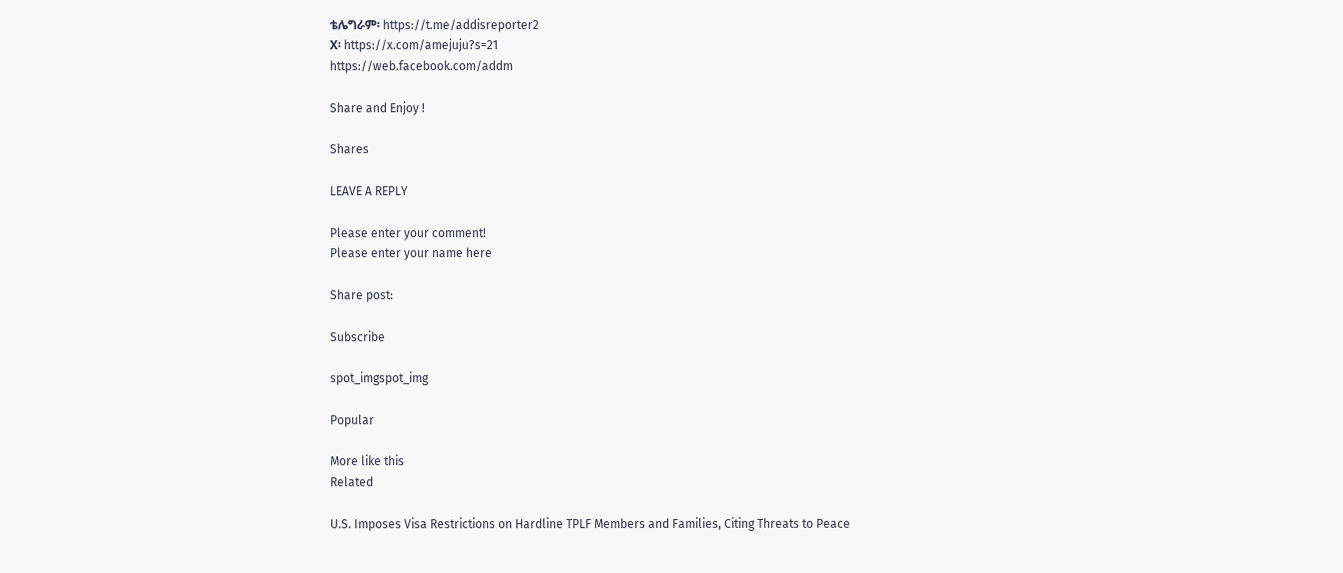ቴሌግራም፡ https://t.me/addisreporter2
X፡ https://x.com/amejuju?s=21
https://web.facebook.com/addm

Share and Enjoy !

Shares

LEAVE A REPLY

Please enter your comment!
Please enter your name here

Share post:

Subscribe

spot_imgspot_img

Popular

More like this
Related

U.S. Imposes Visa Restrictions on Hardline TPLF Members and Families, Citing Threats to Peace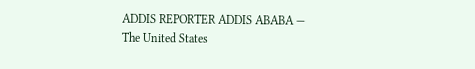ADDIS REPORTER ADDIS ABABA — The United States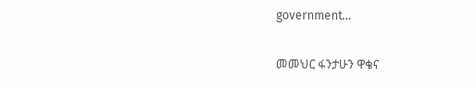government...

መመህር ፋንታሁን ዋቄና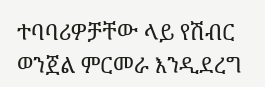ተባባሪዎቻቸው ላይ የሽብር ወንጀል ምርመራ እንዲደረግ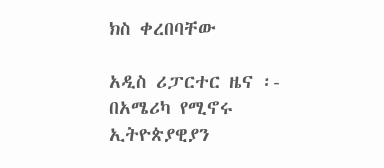ክስ ቀረበባቸው

አዲስ ሪፓርተር ዜና ፡- በአሜሪካ የሚኖሩ ኢትዮጵያዊያን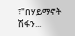፣"በሃይማኖት ሽፋን...